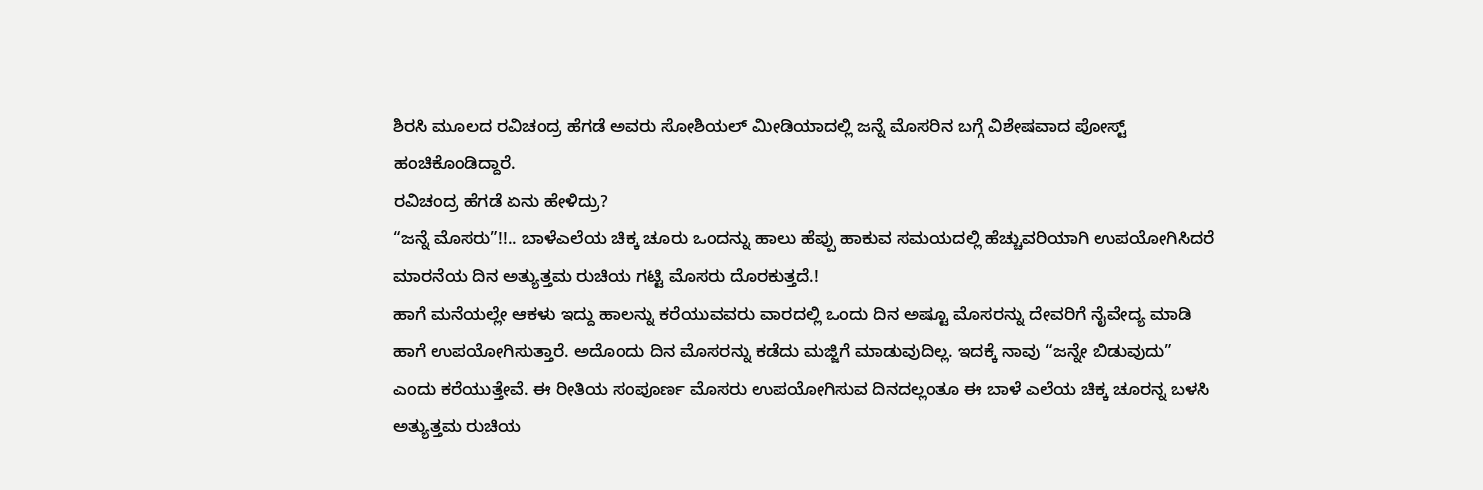ಶಿರಸಿ ಮೂಲದ ರವಿಚಂದ್ರ ಹೆಗಡೆ ಅವರು ಸೋಶಿಯಲ್ ಮೀಡಿಯಾದಲ್ಲಿ ಜನ್ನೆ ಮೊಸರಿನ ಬಗ್ಗೆ ವಿಶೇಷವಾದ ಪೋಸ್ಟ್ ಹಂಚಿಕೊಂಡಿದ್ದಾರೆ.
ರವಿಚಂದ್ರ ಹೆಗಡೆ ಏನು ಹೇಳಿದ್ರು?
“ಜನ್ನೆ ಮೊಸರು”!!.. ಬಾಳೆಎಲೆಯ ಚಿಕ್ಕ ಚೂರು ಒಂದನ್ನು ಹಾಲು ಹೆಪ್ಪು ಹಾಕುವ ಸಮಯದಲ್ಲಿ ಹೆಚ್ಚುವರಿಯಾಗಿ ಉಪಯೋಗಿಸಿದರೆ ಮಾರನೆಯ ದಿನ ಅತ್ಯುತ್ತಮ ರುಚಿಯ ಗಟ್ಟಿ ಮೊಸರು ದೊರಕುತ್ತದೆ.!
ಹಾಗೆ ಮನೆಯಲ್ಲೇ ಆಕಳು ಇದ್ದು ಹಾಲನ್ನು ಕರೆಯುವವರು ವಾರದಲ್ಲಿ ಒಂದು ದಿನ ಅಷ್ಟೂ ಮೊಸರನ್ನು ದೇವರಿಗೆ ನೈವೇದ್ಯ ಮಾಡಿ ಹಾಗೆ ಉಪಯೋಗಿಸುತ್ತಾರೆ. ಅದೊಂದು ದಿನ ಮೊಸರನ್ನು ಕಡೆದು ಮಜ್ಜಿಗೆ ಮಾಡುವುದಿಲ್ಲ. ಇದಕ್ಕೆ ನಾವು “ಜನ್ನೇ ಬಿಡುವುದು” ಎಂದು ಕರೆಯುತ್ತೇವೆ. ಈ ರೀತಿಯ ಸಂಪೂರ್ಣ ಮೊಸರು ಉಪಯೋಗಿಸುವ ದಿನದಲ್ಲಂತೂ ಈ ಬಾಳೆ ಎಲೆಯ ಚಿಕ್ಕ ಚೂರನ್ನ ಬಳಸಿ ಅತ್ಯುತ್ತಮ ರುಚಿಯ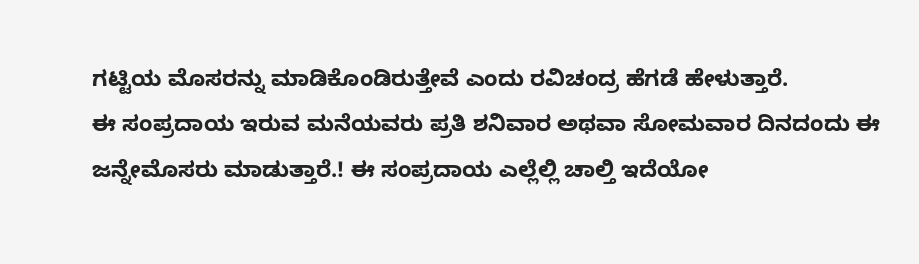ಗಟ್ಟಿಯ ಮೊಸರನ್ನು ಮಾಡಿಕೊಂಡಿರುತ್ತೇವೆ ಎಂದು ರವಿಚಂದ್ರ ಹೆಗಡೆ ಹೇಳುತ್ತಾರೆ.
ಈ ಸಂಪ್ರದಾಯ ಇರುವ ಮನೆಯವರು ಪ್ರತಿ ಶನಿವಾರ ಅಥವಾ ಸೋಮವಾರ ದಿನದಂದು ಈ ಜನ್ನೇಮೊಸರು ಮಾಡುತ್ತಾರೆ.! ಈ ಸಂಪ್ರದಾಯ ಎಲ್ಲೆಲ್ಲಿ ಚಾಲ್ತಿ ಇದೆಯೋ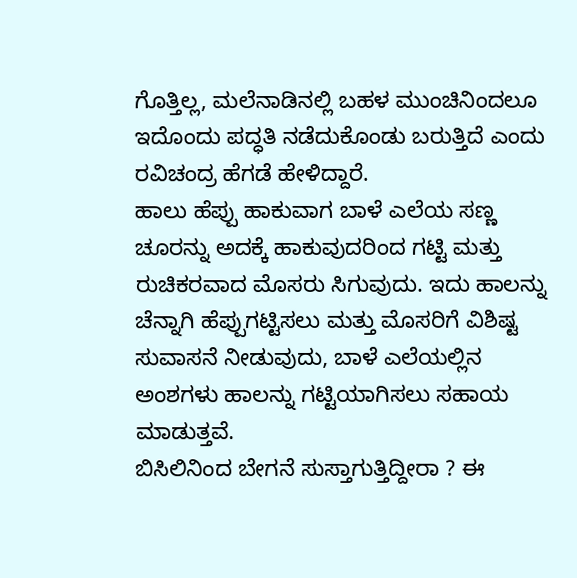ಗೊತ್ತಿಲ್ಲ, ಮಲೆನಾಡಿನಲ್ಲಿ ಬಹಳ ಮುಂಚಿನಿಂದಲೂ ಇದೊಂದು ಪದ್ಧತಿ ನಡೆದುಕೊಂಡು ಬರುತ್ತಿದೆ ಎಂದು ರವಿಚಂದ್ರ ಹೆಗಡೆ ಹೇಳಿದ್ದಾರೆ.
ಹಾಲು ಹೆಪ್ಪು ಹಾಕುವಾಗ ಬಾಳೆ ಎಲೆಯ ಸಣ್ಣ ಚೂರನ್ನು ಅದಕ್ಕೆ ಹಾಕುವುದರಿಂದ ಗಟ್ಟಿ ಮತ್ತು ರುಚಿಕರವಾದ ಮೊಸರು ಸಿಗುವುದು. ಇದು ಹಾಲನ್ನು ಚೆನ್ನಾಗಿ ಹೆಪ್ಪುಗಟ್ಟಿಸಲು ಮತ್ತು ಮೊಸರಿಗೆ ವಿಶಿಷ್ಟ ಸುವಾಸನೆ ನೀಡುವುದು, ಬಾಳೆ ಎಲೆಯಲ್ಲಿನ ಅಂಶಗಳು ಹಾಲನ್ನು ಗಟ್ಟಿಯಾಗಿಸಲು ಸಹಾಯ ಮಾಡುತ್ತವೆ.
ಬಿಸಿಲಿನಿಂದ ಬೇಗನೆ ಸುಸ್ತಾಗುತ್ತಿದ್ದೀರಾ ? ಈ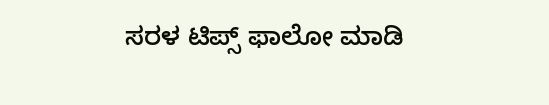ಸರಳ ಟಿಪ್ಸ್ ಫಾಲೋ ಮಾಡಿ